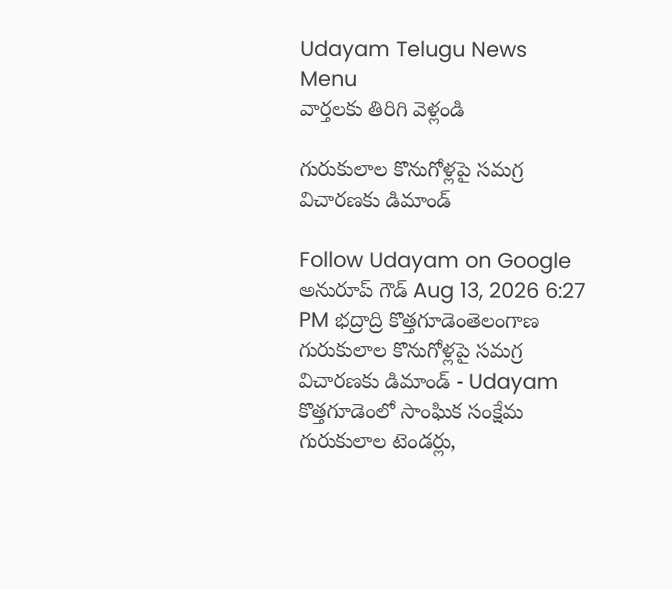Udayam Telugu News
Menu
వార్తలకు తిరిగి వెళ్లండి

గురుకులాల కొనుగోళ్లపై సమగ్ర విచారణకు డిమాండ్

Follow Udayam on Google
అనురూప్ గౌడ్ Aug 13, 2026 6:27 PM భద్రాద్రి కొత్తగూడెంతెలంగాణ
గురుకులాల కొనుగోళ్లపై సమగ్ర విచారణకు డిమాండ్ - Udayam
కొత్తగూడెంలో సాంఘిక సంక్షేమ గురుకులాల టెండర్లు,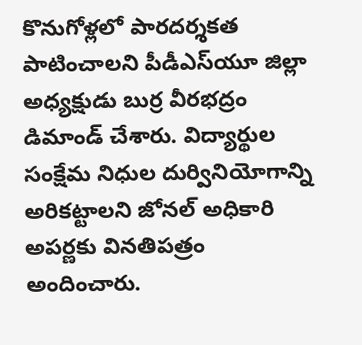కొనుగోళ్లలో పారదర్శకత పాటించాలని పీడీఎస్‌యూ జిల్లా అధ్యక్షుడు బుర్ర వీరభద్రం డిమాండ్‌ చేశారు. విద్యార్థుల సంక్షేమ నిధుల దుర్వినియోగాన్ని అరికట్టాలని జోనల్‌ అధికారి అపర్ణకు వినతిపత్రం అందించారు.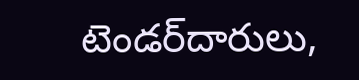టెండర్‌దారులు,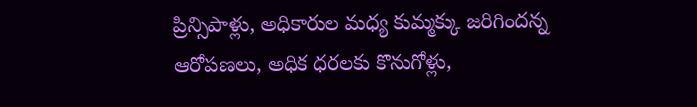ప్రిన్సిపాళ్లు, అధికారుల మధ్య కుమ్మక్కు జరిగిందన్న ఆరోపణలు, అధిక ధరలకు కొనుగోళ్లు,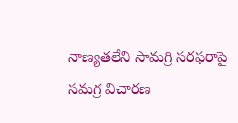నాణ్యతలేని సామగ్రి సరఫరాపై సమగ్ర విచారణ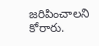జరిపించాలని కోరారు.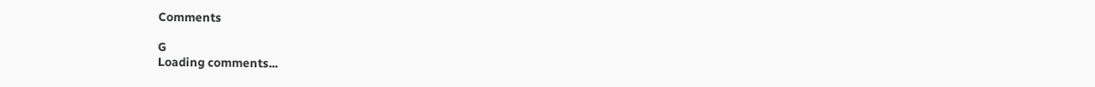Comments

G
Loading comments...